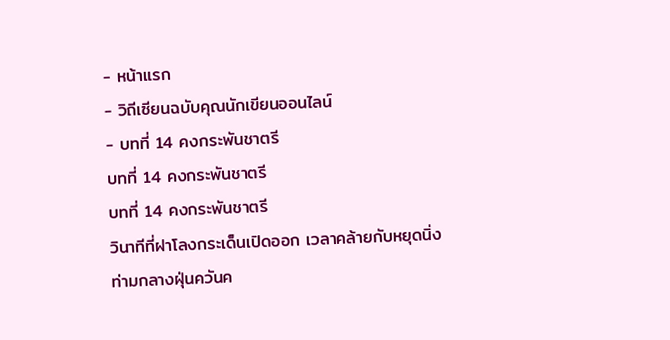- หน้าแรก
- วิถีเซียนฉบับคุณนักเขียนออนไลน์
- บทที่ 14 คงกระพันชาตรี
บทที่ 14 คงกระพันชาตรี
บทที่ 14 คงกระพันชาตรี
วินาทีที่ฝาโลงกระเด็นเปิดออก เวลาคล้ายกับหยุดนิ่ง
ท่ามกลางฝุ่นควันค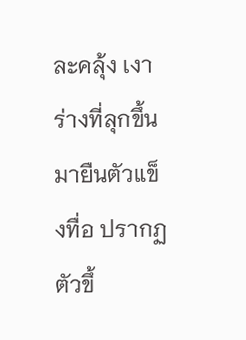ละคลุ้ง เงาร่างที่ลุกขึ้นมายืนตัวแข็งทื่อ ปรากฏตัวขึ้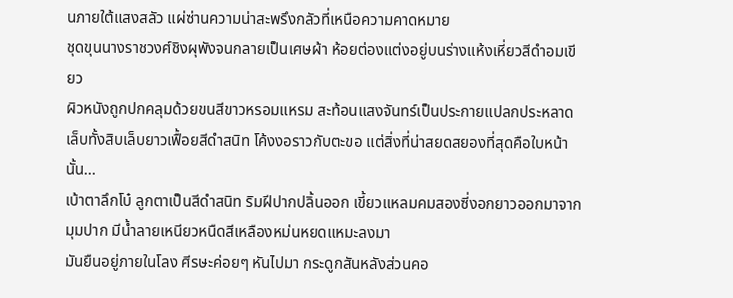นภายใต้แสงสลัว แผ่ซ่านความน่าสะพรึงกลัวที่เหนือความคาดหมาย
ชุดขุนนางราชวงศ์ชิงผุพังจนกลายเป็นเศษผ้า ห้อยต่องแต่งอยู่บนร่างแห้งเหี่ยวสีดำอมเขียว
ผิวหนังถูกปกคลุมด้วยขนสีขาวหรอมแหรม สะท้อนแสงจันทร์เป็นประกายแปลกประหลาด
เล็บทั้งสิบเล็บยาวเฟื้อยสีดำสนิท โค้งงอราวกับตะขอ แต่สิ่งที่น่าสยดสยองที่สุดคือใบหน้านั้น...
เบ้าตาลึกโบ๋ ลูกตาเป็นสีดำสนิท ริมฝีปากปลิ้นออก เขี้ยวแหลมคมสองซี่งอกยาวออกมาจากมุมปาก มีน้ำลายเหนียวหนืดสีเหลืองหม่นหยดแหมะลงมา
มันยืนอยู่ภายในโลง ศีรษะค่อยๆ หันไปมา กระดูกสันหลังส่วนคอ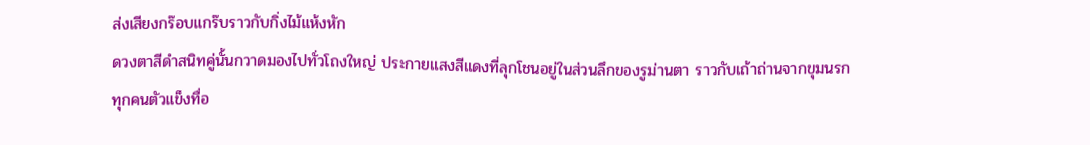ส่งเสียงกร๊อบแกร๊บราวกับกิ่งไม้แห้งหัก
ดวงตาสีดำสนิทคู่นั้นกวาดมองไปทั่วโถงใหญ่ ประกายแสงสีแดงที่ลุกโชนอยู่ในส่วนลึกของรูม่านตา ราวกับเถ้าถ่านจากขุมนรก
ทุกคนตัวแข็งทื่อ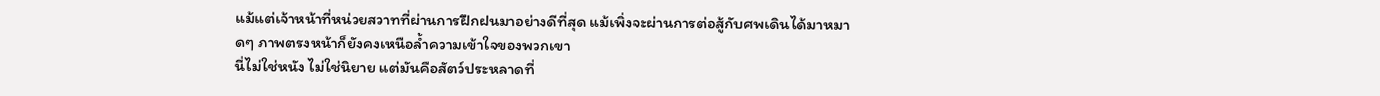แม้แต่เจ้าหน้าที่หน่วยสวาทที่ผ่านการฝึกฝนมาอย่างดีที่สุด แม้เพิ่งจะผ่านการต่อสู้กับศพเดินได้มาหมาดๆ ภาพตรงหน้าก็ยังคงเหนือล้ำความเข้าใจของพวกเขา
นี่ไม่ใช่หนัง ไม่ใช่นิยาย แต่มันคือสัตว์ประหลาดที่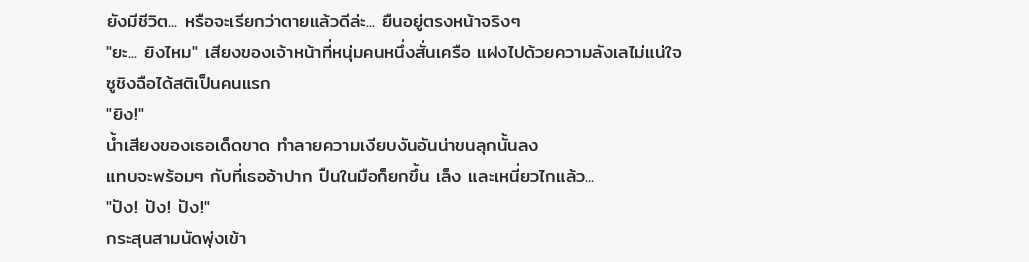ยังมีชีวิต... หรือจะเรียกว่าตายแล้วดีล่ะ... ยืนอยู่ตรงหน้าจริงๆ
"ยะ... ยิงไหม" เสียงของเจ้าหน้าที่หนุ่มคนหนึ่งสั่นเครือ แฝงไปด้วยความลังเลไม่แน่ใจ
ซูชิงฉือได้สติเป็นคนแรก
"ยิง!"
น้ำเสียงของเธอเด็ดขาด ทำลายความเงียบงันอันน่าขนลุกนั้นลง
แทบจะพร้อมๆ กับที่เธออ้าปาก ปืนในมือก็ยกขึ้น เล็ง และเหนี่ยวไกแล้ว...
"ปัง! ปัง! ปัง!"
กระสุนสามนัดพุ่งเข้า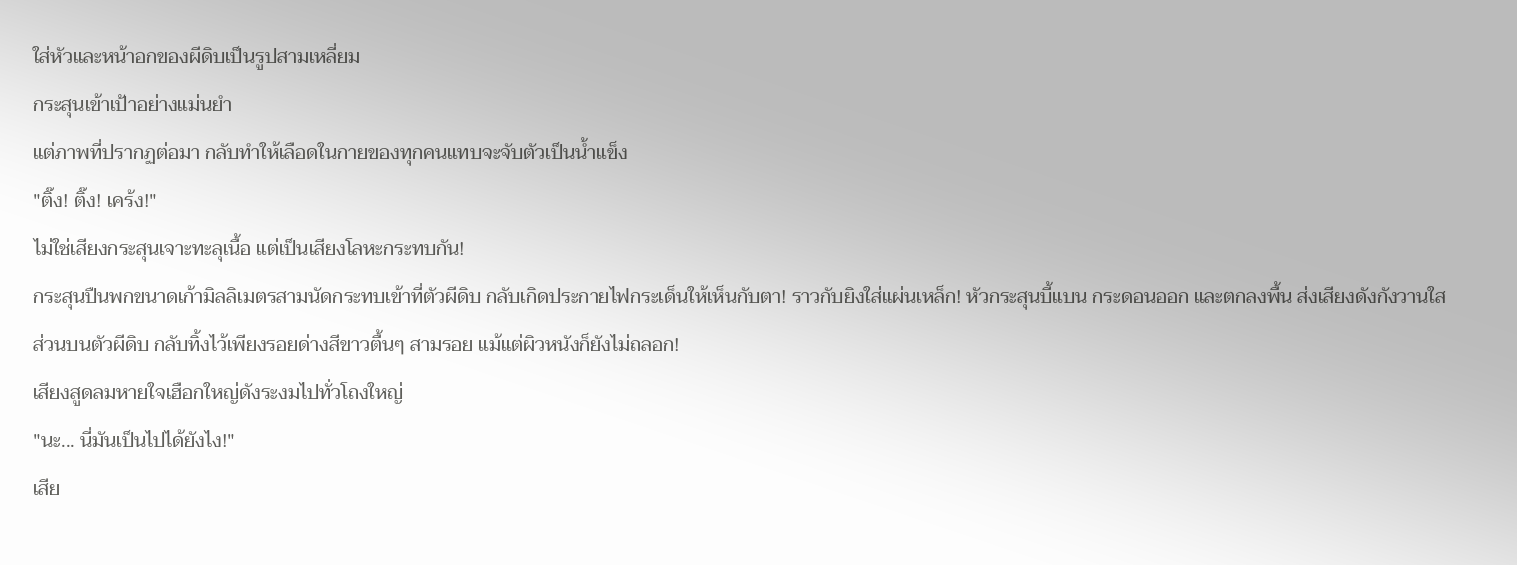ใส่หัวและหน้าอกของผีดิบเป็นรูปสามเหลี่ยม
กระสุนเข้าเป้าอย่างแม่นยำ
แต่ภาพที่ปรากฏต่อมา กลับทำให้เลือดในกายของทุกคนแทบจะจับตัวเป็นน้ำแข็ง
"ติ๊ง! ติ๊ง! เคร้ง!"
ไม่ใช่เสียงกระสุนเจาะทะลุเนื้อ แต่เป็นเสียงโลหะกระทบกัน!
กระสุนปืนพกขนาดเก้ามิลลิเมตรสามนัดกระทบเข้าที่ตัวผีดิบ กลับเกิดประกายไฟกระเด็นให้เห็นกับตา! ราวกับยิงใส่แผ่นเหล็ก! หัวกระสุนบี้แบน กระดอนออก และตกลงพื้น ส่งเสียงดังกังวานใส
ส่วนบนตัวผีดิบ กลับทิ้งไว้เพียงรอยด่างสีขาวตื้นๆ สามรอย แม้แต่ผิวหนังก็ยังไม่ถลอก!
เสียงสูดลมหายใจเฮือกใหญ่ดังระงมไปทั่วโถงใหญ่
"นะ... นี่มันเป็นไปได้ยังไง!"
เสีย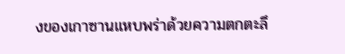งของเกาซานแหบพร่าด้วยความตกตะลึ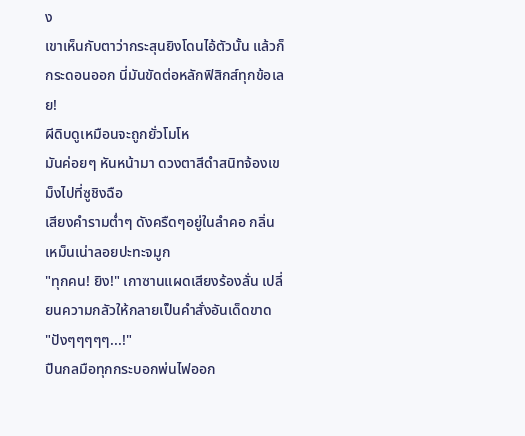ง
เขาเห็นกับตาว่ากระสุนยิงโดนไอ้ตัวนั้น แล้วก็กระดอนออก นี่มันขัดต่อหลักฟิสิกส์ทุกข้อเลย!
ผีดิบดูเหมือนจะถูกยั่วโมโห
มันค่อยๆ หันหน้ามา ดวงตาสีดำสนิทจ้องเขม็งไปที่ซูชิงฉือ
เสียงคำรามต่ำๆ ดังครืดๆอยู่ในลำคอ กลิ่นเหม็นเน่าลอยปะทะจมูก
"ทุกคน! ยิง!" เกาซานแผดเสียงร้องลั่น เปลี่ยนความกลัวให้กลายเป็นคำสั่งอันเด็ดขาด
"ปังๆๆๆๆๆ...!"
ปืนกลมือทุกกระบอกพ่นไฟออก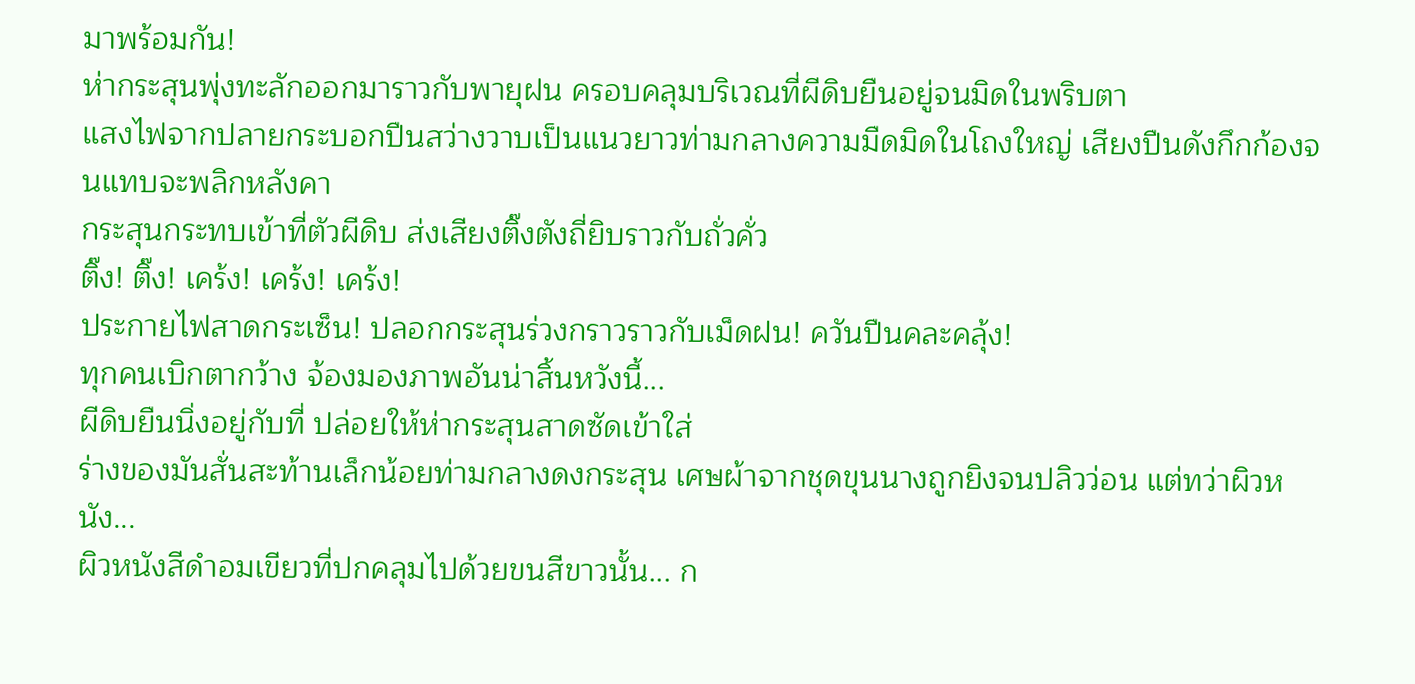มาพร้อมกัน!
ห่ากระสุนพุ่งทะลักออกมาราวกับพายุฝน ครอบคลุมบริเวณที่ผีดิบยืนอยู่จนมิดในพริบตา
แสงไฟจากปลายกระบอกปืนสว่างวาบเป็นแนวยาวท่ามกลางความมืดมิดในโถงใหญ่ เสียงปืนดังกึกก้องจนแทบจะพลิกหลังคา
กระสุนกระทบเข้าที่ตัวผีดิบ ส่งเสียงติ๊งตังถี่ยิบราวกับถั่วคั่ว
ติ๊ง! ติ๊ง! เคร้ง! เคร้ง! เคร้ง!
ประกายไฟสาดกระเซ็น! ปลอกกระสุนร่วงกราวราวกับเม็ดฝน! ควันปืนคละคลุ้ง!
ทุกคนเบิกตากว้าง จ้องมองภาพอันน่าสิ้นหวังนี้...
ผีดิบยืนนิ่งอยู่กับที่ ปล่อยให้ห่ากระสุนสาดซัดเข้าใส่
ร่างของมันสั่นสะท้านเล็กน้อยท่ามกลางดงกระสุน เศษผ้าจากชุดขุนนางถูกยิงจนปลิวว่อน แต่ทว่าผิวหนัง...
ผิวหนังสีดำอมเขียวที่ปกคลุมไปด้วยขนสีขาวนั้น... ก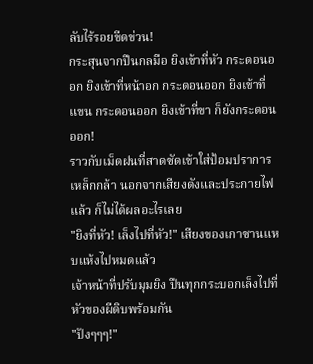ลับไร้รอยขีดข่วน!
กระสุนจากปืนกลมือ ยิงเข้าที่หัว กระดอนออก ยิงเข้าที่หน้าอก กระดอนออก ยิงเข้าที่แขน กระดอนออก ยิงเข้าที่ขา ก็ยังกระดอนออก!
ราวกับเม็ดฝนที่สาดซัดเข้าใส่ป้อมปราการเหล็กกล้า นอกจากเสียงดังและประกายไฟแล้ว ก็ไม่ได้ผลอะไรเลย
"ยิงที่หัว! เล็งไปที่หัว!" เสียงของเกาซานแหบแห้งไปหมดแล้ว
เจ้าหน้าที่ปรับมุมยิง ปืนทุกกระบอกเล็งไปที่หัวของผีดิบพร้อมกัน
"ปังๆๆๆ!"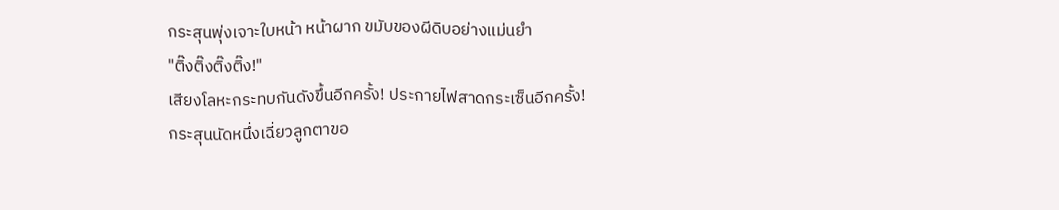กระสุนพุ่งเจาะใบหน้า หน้าผาก ขมับของผีดิบอย่างแม่นยำ
"ติ๊งติ๊งติ๊งติ๊ง!"
เสียงโลหะกระทบกันดังขึ้นอีกครั้ง! ประกายไฟสาดกระเซ็นอีกครั้ง!
กระสุนนัดหนึ่งเฉี่ยวลูกตาขอ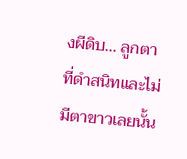งผีดิบ... ลูกตาที่ดำสนิทและไม่มีตาขาวเลยนั้น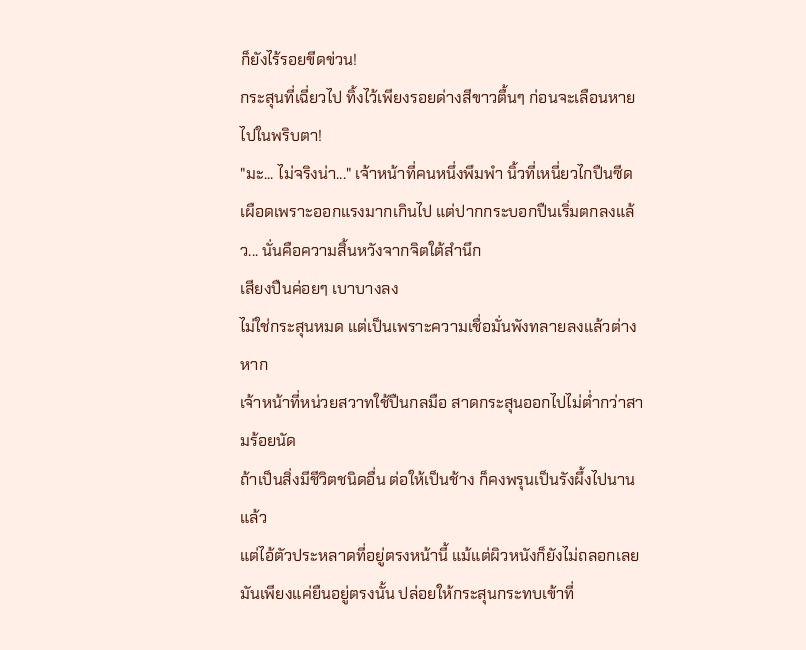ก็ยังไร้รอยขีดข่วน!
กระสุนที่เฉี่ยวไป ทิ้งไว้เพียงรอยด่างสีขาวตื้นๆ ก่อนจะเลือนหายไปในพริบตา!
"มะ... ไม่จริงน่า..." เจ้าหน้าที่คนหนึ่งพึมพำ นิ้วที่เหนี่ยวไกปืนซีดเผือดเพราะออกแรงมากเกินไป แต่ปากกระบอกปืนเริ่มตกลงแล้ว... นั่นคือความสิ้นหวังจากจิตใต้สำนึก
เสียงปืนค่อยๆ เบาบางลง
ไม่ใช่กระสุนหมด แต่เป็นเพราะความเชื่อมั่นพังทลายลงแล้วต่างหาก
เจ้าหน้าที่หน่วยสวาทใช้ปืนกลมือ สาดกระสุนออกไปไม่ต่ำกว่าสามร้อยนัด
ถ้าเป็นสิ่งมีชีวิตชนิดอื่น ต่อให้เป็นช้าง ก็คงพรุนเป็นรังผึ้งไปนานแล้ว
แต่ไอ้ตัวประหลาดที่อยู่ตรงหน้านี้ แม้แต่ผิวหนังก็ยังไม่ถลอกเลย
มันเพียงแค่ยืนอยู่ตรงนั้น ปล่อยให้กระสุนกระทบเข้าที่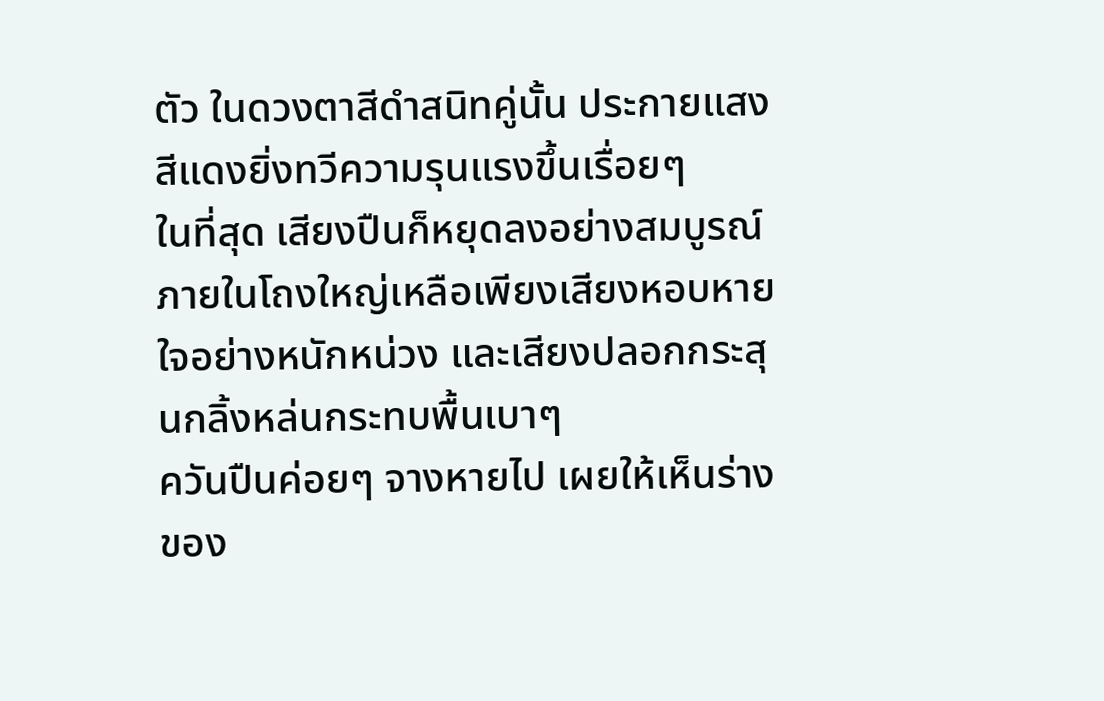ตัว ในดวงตาสีดำสนิทคู่นั้น ประกายแสงสีแดงยิ่งทวีความรุนแรงขึ้นเรื่อยๆ
ในที่สุด เสียงปืนก็หยุดลงอย่างสมบูรณ์
ภายในโถงใหญ่เหลือเพียงเสียงหอบหายใจอย่างหนักหน่วง และเสียงปลอกกระสุนกลิ้งหล่นกระทบพื้นเบาๆ
ควันปืนค่อยๆ จางหายไป เผยให้เห็นร่างของ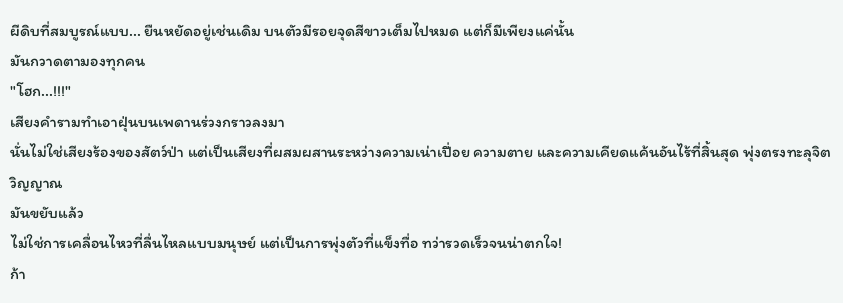ผีดิบที่สมบูรณ์แบบ... ยืนหยัดอยู่เช่นเดิม บนตัวมีรอยจุดสีขาวเต็มไปหมด แต่ก็มีเพียงแค่นั้น
มันกวาดตามองทุกคน
"โฮก...!!!"
เสียงคำรามทำเอาฝุ่นบนเพดานร่วงกราวลงมา
นั่นไม่ใช่เสียงร้องของสัตว์ป่า แต่เป็นเสียงที่ผสมผสานระหว่างความเน่าเปื่อย ความตาย และความเคียดแค้นอันไร้ที่สิ้นสุด พุ่งตรงทะลุจิตวิญญาณ
มันขยับแล้ว
ไม่ใช่การเคลื่อนไหวที่ลื่นไหลแบบมนุษย์ แต่เป็นการพุ่งตัวที่แข็งทื่อ ทว่ารวดเร็วจนน่าตกใจ!
ก้า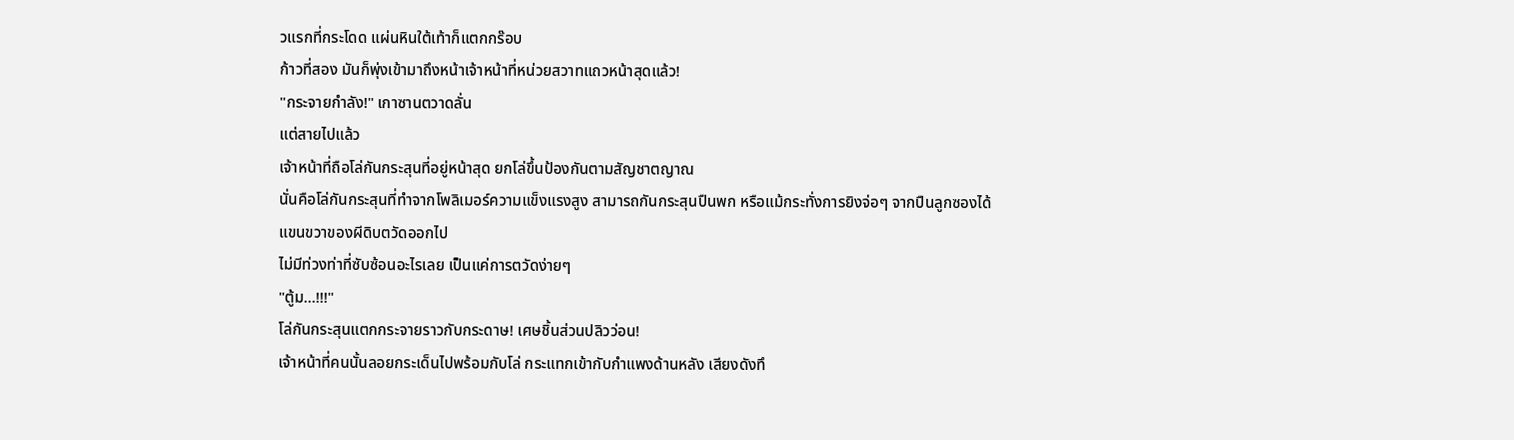วแรกที่กระโดด แผ่นหินใต้เท้าก็แตกกร๊อบ
ก้าวที่สอง มันก็พุ่งเข้ามาถึงหน้าเจ้าหน้าที่หน่วยสวาทแถวหน้าสุดแล้ว!
"กระจายกำลัง!" เกาซานตวาดลั่น
แต่สายไปแล้ว
เจ้าหน้าที่ถือโล่กันกระสุนที่อยู่หน้าสุด ยกโล่ขึ้นป้องกันตามสัญชาตญาณ
นั่นคือโล่กันกระสุนที่ทำจากโพลิเมอร์ความแข็งแรงสูง สามารถกันกระสุนปืนพก หรือแม้กระทั่งการยิงจ่อๆ จากปืนลูกซองได้
แขนขวาของผีดิบตวัดออกไป
ไม่มีท่วงท่าที่ซับซ้อนอะไรเลย เป็นแค่การตวัดง่ายๆ
"ตู้ม...!!!"
โล่กันกระสุนแตกกระจายราวกับกระดาษ! เศษชิ้นส่วนปลิวว่อน!
เจ้าหน้าที่คนนั้นลอยกระเด็นไปพร้อมกับโล่ กระแทกเข้ากับกำแพงด้านหลัง เสียงดังทึ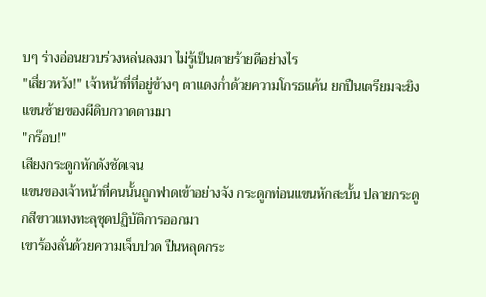บๆ ร่างอ่อนยวบร่วงหล่นลงมา ไม่รู้เป็นตายร้ายดีอย่างไร
"เสี่ยวหวัง!" เจ้าหน้าที่ที่อยู่ข้างๆ ตาแดงก่ำด้วยความโกรธแค้น ยกปืนเตรียมจะยิง
แขนซ้ายของผีดิบกวาดตามมา
"กร๊อบ!"
เสียงกระดูกหักดังชัดเจน
แขนของเจ้าหน้าที่คนนั้นถูกฟาดเข้าอย่างจัง กระดูกท่อนแขนหักสะบั้น ปลายกระดูกสีขาวแทงทะลุชุดปฏิบัติการออกมา
เขาร้องลั่นด้วยความเจ็บปวด ปืนหลุดกระ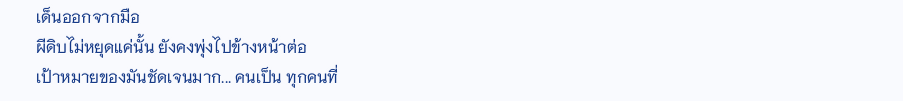เด็นออกจากมือ
ผีดิบไม่หยุดแค่นั้น ยังคงพุ่งไปข้างหน้าต่อ
เป้าหมายของมันชัดเจนมาก... คนเป็น ทุกคนที่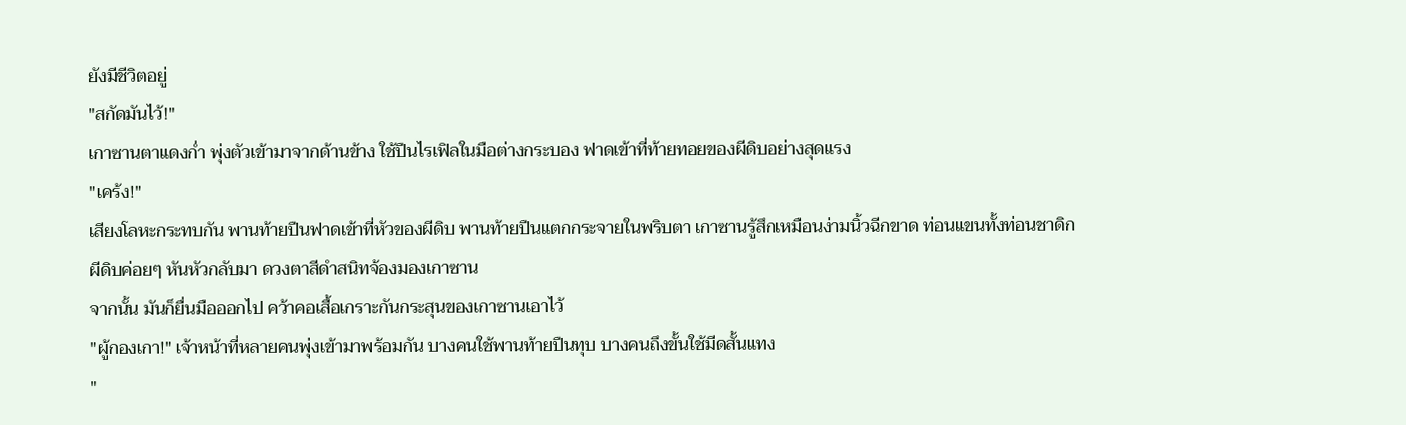ยังมีชีวิตอยู่
"สกัดมันไว้!"
เกาซานตาแดงก่ำ พุ่งตัวเข้ามาจากด้านข้าง ใช้ปืนไรเฟิลในมือต่างกระบอง ฟาดเข้าที่ท้ายทอยของผีดิบอย่างสุดแรง
"เคร้ง!"
เสียงโลหะกระทบกัน พานท้ายปืนฟาดเข้าที่หัวของผีดิบ พานท้ายปืนแตกกระจายในพริบตา เกาซานรู้สึกเหมือนง่ามนิ้วฉีกขาด ท่อนแขนทั้งท่อนชาดิก
ผีดิบค่อยๆ หันหัวกลับมา ดวงตาสีดำสนิทจ้องมองเกาซาน
จากนั้น มันก็ยื่นมือออกไป คว้าคอเสื้อเกราะกันกระสุนของเกาซานเอาไว้
"ผู้กองเกา!" เจ้าหน้าที่หลายคนพุ่งเข้ามาพร้อมกัน บางคนใช้พานท้ายปืนทุบ บางคนถึงขั้นใช้มีดสั้นแทง
"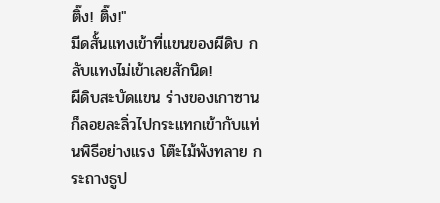ติ๊ง! ติ๊ง!"
มีดสั้นแทงเข้าที่แขนของผีดิบ กลับแทงไม่เข้าเลยสักนิด!
ผีดิบสะบัดแขน ร่างของเกาซานก็ลอยละลิ่วไปกระแทกเข้ากับแท่นพิธีอย่างแรง โต๊ะไม้พังทลาย กระถางธูป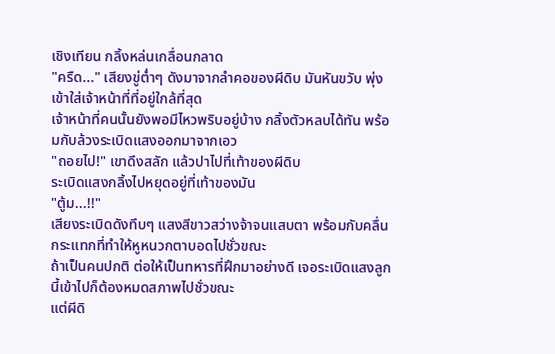เชิงเทียน กลิ้งหล่นเกลื่อนกลาด
"ครืด..." เสียงขู่ต่ำๆ ดังมาจากลำคอของผีดิบ มันหันขวับ พุ่งเข้าใส่เจ้าหน้าที่ที่อยู่ใกล้ที่สุด
เจ้าหน้าที่คนนั้นยังพอมีไหวพริบอยู่บ้าง กลิ้งตัวหลบได้ทัน พร้อมกับล้วงระเบิดแสงออกมาจากเอว
"ถอยไป!" เขาดึงสลัก แล้วปาไปที่เท้าของผีดิบ
ระเบิดแสงกลิ้งไปหยุดอยู่ที่เท้าของมัน
"ตู้ม...!!"
เสียงระเบิดดังทึบๆ แสงสีขาวสว่างจ้าจนแสบตา พร้อมกับคลื่นกระแทกที่ทำให้หูหนวกตาบอดไปชั่วขณะ
ถ้าเป็นคนปกติ ต่อให้เป็นทหารที่ฝึกมาอย่างดี เจอระเบิดแสงลูกนี้เข้าไปก็ต้องหมดสภาพไปชั่วขณะ
แต่ผีดิ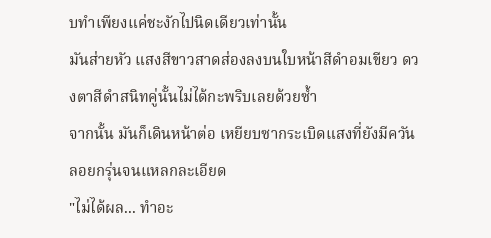บทำเพียงแค่ชะงักไปนิดเดียวเท่านั้น
มันส่ายหัว แสงสีขาวสาดส่องลงบนใบหน้าสีดำอมเขียว ดวงตาสีดำสนิทคู่นั้นไม่ได้กะพริบเลยด้วยซ้ำ
จากนั้น มันก็เดินหน้าต่อ เหยียบซากระเบิดแสงที่ยังมีควันลอยกรุ่นจนแหลกละเอียด
"ไม่ได้ผล... ทำอะ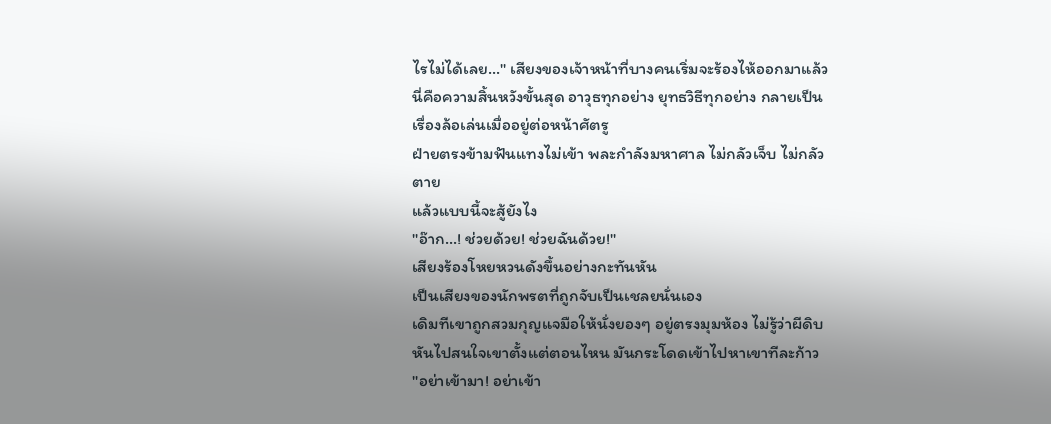ไรไม่ได้เลย..." เสียงของเจ้าหน้าที่บางคนเริ่มจะร้องไห้ออกมาแล้ว
นี่คือความสิ้นหวังขั้นสุด อาวุธทุกอย่าง ยุทธวิธีทุกอย่าง กลายเป็นเรื่องล้อเล่นเมื่ออยู่ต่อหน้าศัตรู
ฝ่ายตรงข้ามฟันแทงไม่เข้า พละกำลังมหาศาล ไม่กลัวเจ็บ ไม่กลัวตาย
แล้วแบบนี้จะสู้ยังไง
"อ๊าก...! ช่วยด้วย! ช่วยฉันด้วย!"
เสียงร้องโหยหวนดังขึ้นอย่างกะทันหัน
เป็นเสียงของนักพรตที่ถูกจับเป็นเชลยนั่นเอง
เดิมทีเขาถูกสวมกุญแจมือให้นั่งยองๆ อยู่ตรงมุมห้อง ไม่รู้ว่าผีดิบหันไปสนใจเขาตั้งแต่ตอนไหน มันกระโดดเข้าไปหาเขาทีละก้าว
"อย่าเข้ามา! อย่าเข้า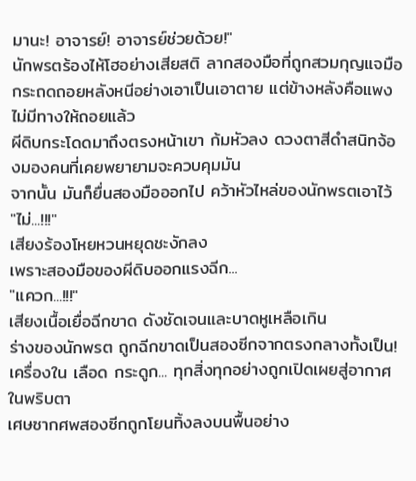มานะ! อาจารย์! อาจารย์ช่วยด้วย!"
นักพรตร้องไห้โฮอย่างเสียสติ ลากสองมือที่ถูกสวมกุญแจมือกระถดถอยหลังหนีอย่างเอาเป็นเอาตาย แต่ข้างหลังคือแพง ไม่มีทางให้ถอยแล้ว
ผีดิบกระโดดมาถึงตรงหน้าเขา ก้มหัวลง ดวงตาสีดำสนิทจ้องมองคนที่เคยพยายามจะควบคุมมัน
จากนั้น มันก็ยื่นสองมือออกไป คว้าหัวไหล่ของนักพรตเอาไว้
"ไม่...!!!"
เสียงร้องโหยหวนหยุดชะงักลง
เพราะสองมือของผีดิบออกแรงฉีก...
"แควก...!!!"
เสียงเนื้อเยื่อฉีกขาด ดังชัดเจนและบาดหูเหลือเกิน
ร่างของนักพรต ถูกฉีกขาดเป็นสองซีกจากตรงกลางทั้งเป็น!
เครื่องใน เลือด กระดูก... ทุกสิ่งทุกอย่างถูกเปิดเผยสู่อากาศในพริบตา
เศษซากศพสองซีกถูกโยนทิ้งลงบนพื้นอย่าง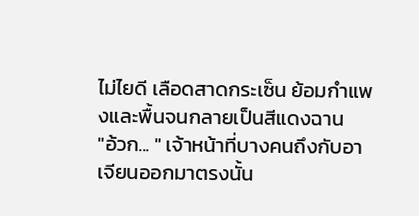ไม่ไยดี เลือดสาดกระเซ็น ย้อมกำแพงและพื้นจนกลายเป็นสีแดงฉาน
"อ้วก... " เจ้าหน้าที่บางคนถึงกับอาเจียนออกมาตรงนั้น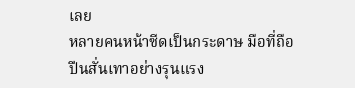เลย
หลายคนหน้าซีดเป็นกระดาษ มือที่ถือปืนสั่นเทาอย่างรุนแรง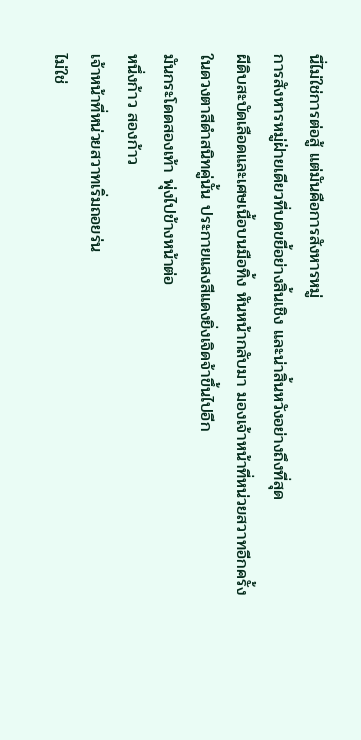นี่ไม่ใช่การต่อสู้ แต่มันคือการสังหารหมู่
การสังหารหมู่ฝ่ายเดียวที่บดขยี้อย่างสิ้นเชิง และน่าสิ้นหวังอย่างถึงที่สุด
ผีดิบสะบัดเลือดและเศษเนื้อบนมือทิ้ง หันหน้ากลับมา มองเจ้าหน้าที่หน่วยสวาทอีกครั้ง
ในดวงตาสีดำสนิทคู่นั้น ประกายแสงสีแดงยิ่งเจิดจ้าขึ้นไปอีก
มันกระโดดสองเท้า พุ่งไปข้างหน้าต่อ
หนึ่งก้าว สองก้าว
เจ้าหน้าที่หน่วยสวาทเริ่มถอยร่น
ไม่ใช่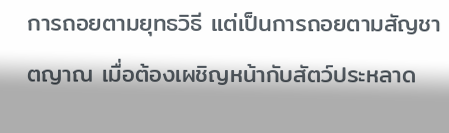การถอยตามยุทธวิธี แต่เป็นการถอยตามสัญชาตญาณ เมื่อต้องเผชิญหน้ากับสัตว์ประหลาด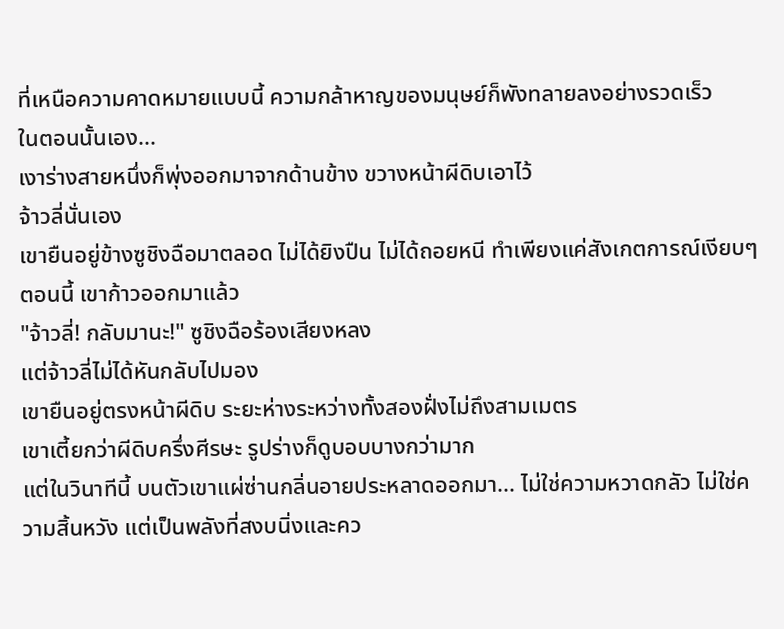ที่เหนือความคาดหมายแบบนี้ ความกล้าหาญของมนุษย์ก็พังทลายลงอย่างรวดเร็ว
ในตอนนั้นเอง...
เงาร่างสายหนึ่งก็พุ่งออกมาจากด้านข้าง ขวางหน้าผีดิบเอาไว้
จ้าวลี่นั่นเอง
เขายืนอยู่ข้างซูชิงฉือมาตลอด ไม่ได้ยิงปืน ไม่ได้ถอยหนี ทำเพียงแค่สังเกตการณ์เงียบๆ ตอนนี้ เขาก้าวออกมาแล้ว
"จ้าวลี่! กลับมานะ!" ซูชิงฉือร้องเสียงหลง
แต่จ้าวลี่ไม่ได้หันกลับไปมอง
เขายืนอยู่ตรงหน้าผีดิบ ระยะห่างระหว่างทั้งสองฝั่งไม่ถึงสามเมตร
เขาเตี้ยกว่าผีดิบครึ่งศีรษะ รูปร่างก็ดูบอบบางกว่ามาก
แต่ในวินาทีนี้ บนตัวเขาแผ่ซ่านกลิ่นอายประหลาดออกมา... ไม่ใช่ความหวาดกลัว ไม่ใช่ความสิ้นหวัง แต่เป็นพลังที่สงบนิ่งและคว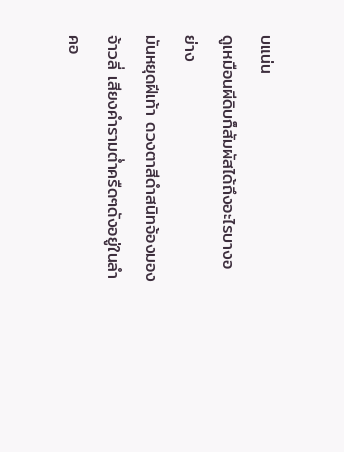บแน่น
ดูเหมือนผีดิบก็สัมผัสได้ถึงอะไรบางอย่าง
มันหยุดฝีเท้า ดวงตาสีดำสนิทจ้องมองจ้าวลี่ เสียงคำรามต่ำครืดๆดังอยู่ในลำคอ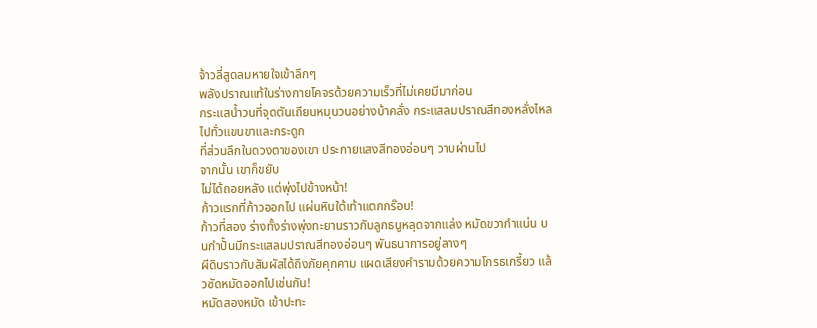จ้าวลี่สูดลมหายใจเข้าลึกๆ
พลังปราณแท้ในร่างกายโคจรด้วยความเร็วที่ไม่เคยมีมาก่อน
กระแสน้ำวนที่จุดตันเถียนหมุนวนอย่างบ้าคลั่ง กระแสลมปราณสีทองหลั่งไหลไปทั่วแขนขาและกระดูก
ที่ส่วนลึกในดวงตาของเขา ประกายแสงสีทองอ่อนๆ วาบผ่านไป
จากนั้น เขาก็ขยับ
ไม่ได้ถอยหลัง แต่พุ่งไปข้างหน้า!
ก้าวแรกที่ก้าวออกไป แผ่นหินใต้เท้าแตกกร๊อบ!
ก้าวที่สอง ร่างทั้งร่างพุ่งทะยานราวกับลูกธนูหลุดจากแล่ง หมัดขวากำแน่น บนกำปั้นมีกระแสลมปราณสีทองอ่อนๆ พันธนาการอยู่ลางๆ
ผีดิบราวกับสัมผัสได้ถึงภัยคุกคาม แผดเสียงคำรามด้วยความโกรธเกรี้ยว แล้วซัดหมัดออกไปเช่นกัน!
หมัดสองหมัด เข้าปะทะ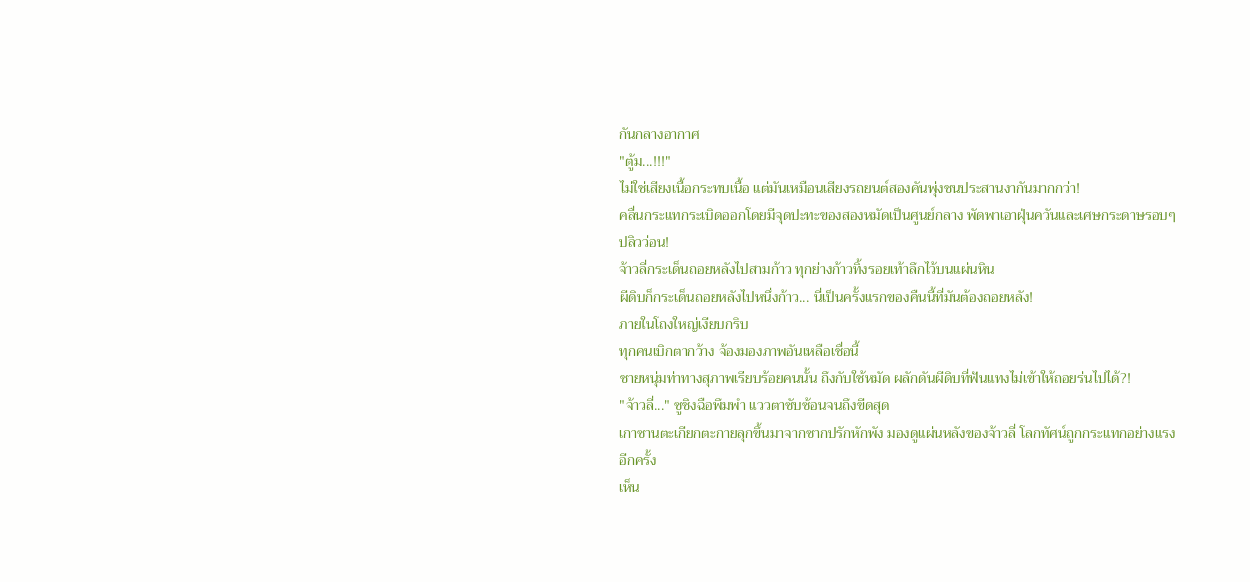กันกลางอากาศ
"ตู้ม...!!!"
ไม่ใช่เสียงเนื้อกระทบเนื้อ แต่มันเหมือนเสียงรถยนต์สองคันพุ่งชนประสานงากันมากกว่า!
คลื่นกระแทกระเบิดออกโดยมีจุดปะทะของสองหมัดเป็นศูนย์กลาง พัดพาเอาฝุ่นควันและเศษกระดาษรอบๆ ปลิวว่อน!
จ้าวลี่กระเด็นถอยหลังไปสามก้าว ทุกย่างก้าวทิ้งรอยเท้าลึกไว้บนแผ่นหิน
ผีดิบก็กระเด็นถอยหลังไปหนึ่งก้าว... นี่เป็นครั้งแรกของคืนนี้ที่มันต้องถอยหลัง!
ภายในโถงใหญ่เงียบกริบ
ทุกคนเบิกตากว้าง จ้องมองภาพอันเหลือเชื่อนี้
ชายหนุ่มท่าทางสุภาพเรียบร้อยคนนั้น ถึงกับใช้หมัด ผลักดันผีดิบที่ฟันแทงไม่เข้าให้ถอยร่นไปได้?!
"จ้าวลี่..." ซูชิงฉือพึมพำ แววตาซับซ้อนจนถึงขีดสุด
เกาซานตะเกียกตะกายลุกขึ้นมาจากซากปรักหักพัง มองดูแผ่นหลังของจ้าวลี่ โลกทัศน์ถูกกระแทกอย่างแรงอีกครั้ง
เห็น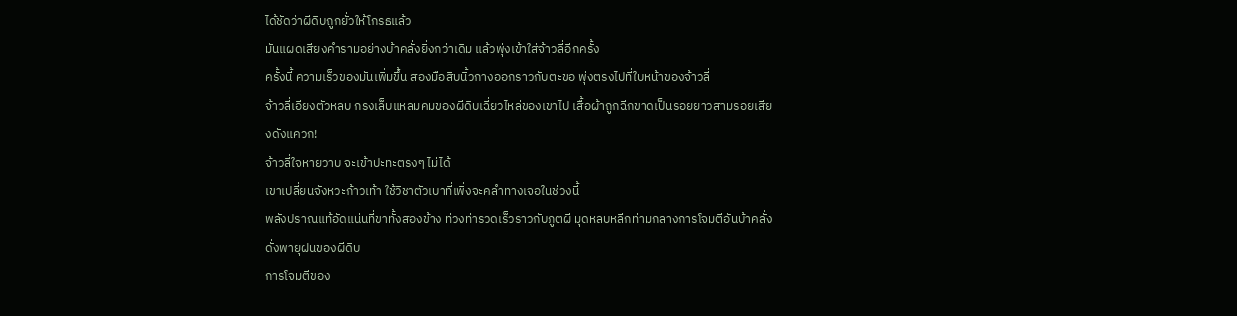ได้ชัดว่าผีดิบถูกยั่วให้โกรธแล้ว
มันแผดเสียงคำรามอย่างบ้าคลั่งยิ่งกว่าเดิม แล้วพุ่งเข้าใส่จ้าวลี่อีกครั้ง
ครั้งนี้ ความเร็วของมันเพิ่มขึ้น สองมือสิบนิ้วกางออกราวกับตะขอ พุ่งตรงไปที่ใบหน้าของจ้าวลี่
จ้าวลี่เอียงตัวหลบ กรงเล็บแหลมคมของผีดิบเฉี่ยวไหล่ของเขาไป เสื้อผ้าถูกฉีกขาดเป็นรอยยาวสามรอยเสียงดังแควก!
จ้าวลี่ใจหายวาบ จะเข้าปะทะตรงๆ ไม่ได้
เขาเปลี่ยนจังหวะก้าวเท้า ใช้วิชาตัวเบาที่เพิ่งจะคลำทางเจอในช่วงนี้
พลังปราณแท้อัดแน่นที่ขาทั้งสองข้าง ท่วงท่ารวดเร็วราวกับภูตผี มุดหลบหลีกท่ามกลางการโจมตีอันบ้าคลั่งดั่งพายุฝนของผีดิบ
การโจมตีของ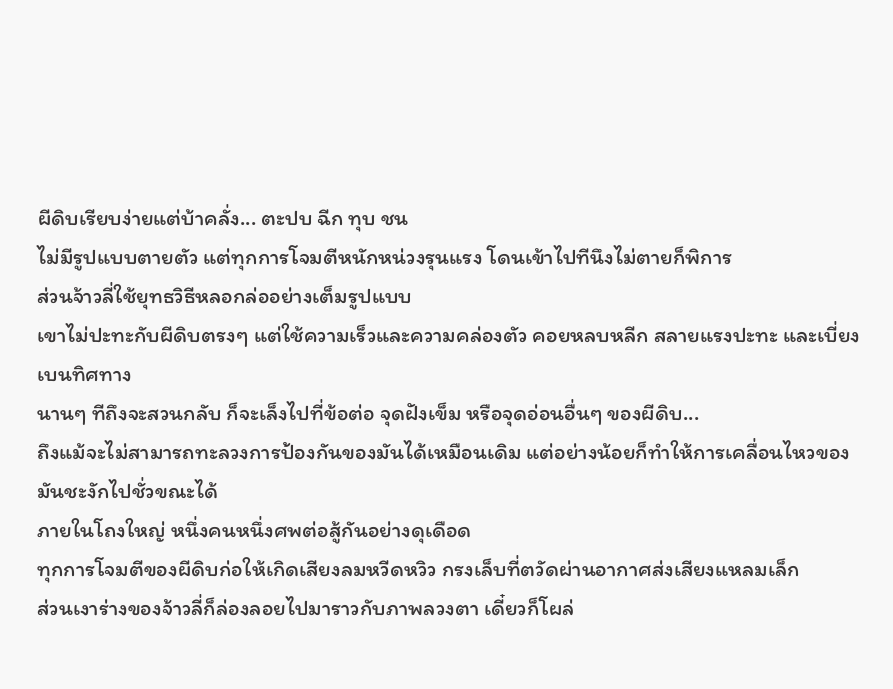ผีดิบเรียบง่ายแต่บ้าคลั่ง... ตะปบ ฉีก ทุบ ชน
ไม่มีรูปแบบตายตัว แต่ทุกการโจมตีหนักหน่วงรุนแรง โดนเข้าไปทีนึงไม่ตายก็พิการ
ส่วนจ้าวลี่ใช้ยุทธวิธีหลอกล่ออย่างเต็มรูปแบบ
เขาไม่ปะทะกับผีดิบตรงๆ แต่ใช้ความเร็วและความคล่องตัว คอยหลบหลีก สลายแรงปะทะ และเบี่ยงเบนทิศทาง
นานๆ ทีถึงจะสวนกลับ ก็จะเล็งไปที่ข้อต่อ จุดฝังเข็ม หรือจุดอ่อนอื่นๆ ของผีดิบ...
ถึงแม้จะไม่สามารถทะลวงการป้องกันของมันได้เหมือนเดิม แต่อย่างน้อยก็ทำให้การเคลื่อนไหวของมันชะงักไปชั่วขณะได้
ภายในโถงใหญ่ หนึ่งคนหนึ่งศพต่อสู้กันอย่างดุเดือด
ทุกการโจมตีของผีดิบก่อให้เกิดเสียงลมหวีดหวิว กรงเล็บที่ตวัดผ่านอากาศส่งเสียงแหลมเล็ก
ส่วนเงาร่างของจ้าวลี่ก็ล่องลอยไปมาราวกับภาพลวงตา เดี๋ยวก็โผล่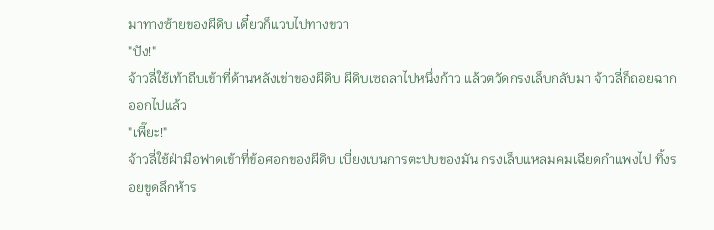มาทางซ้ายของผีดิบ เดี๋ยวก็แวบไปทางขวา
"ปัง!"
จ้าวลี่ใช้เท้าถีบเข้าที่ด้านหลังเข่าของผีดิบ ผีดิบเซถลาไปหนึ่งก้าว แล้วตวัดกรงเล็บกลับมา จ้าวลี่ก็ถอยฉากออกไปแล้ว
"เพี๊ยะ!"
จ้าวลี่ใช้ฝ่ามือฟาดเข้าที่ข้อศอกของผีดิบ เบี่ยงเบนการตะปบของมัน กรงเล็บแหลมคมเฉียดกำแพงไป ทิ้งรอยขูดลึกห้าร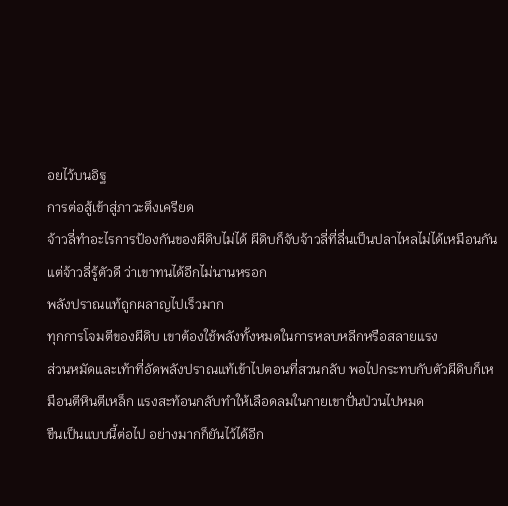อยไว้บนอิฐ
การต่อสู้เข้าสู่ภาวะตึงเครียด
จ้าวลี่ทำอะไรการป้องกันของผีดิบไม่ได้ ผีดิบก็จับจ้าวลี่ที่ลื่นเป็นปลาไหลไม่ได้เหมือนกัน
แต่จ้าวลี่รู้ตัวดี ว่าเขาทนได้อีกไม่นานหรอก
พลังปราณแท้ถูกผลาญไปเร็วมาก
ทุกการโจมตีของผีดิบ เขาต้องใช้พลังทั้งหมดในการหลบหลีกหรือสลายแรง
ส่วนหมัดและเท้าที่อัดพลังปราณแท้เข้าไปตอนที่สวนกลับ พอไปกระทบกับตัวผีดิบก็เหมือนตีหินตีเหล็ก แรงสะท้อนกลับทำให้เลือดลมในกายเขาปั่นป่วนไปหมด
ขืนเป็นแบบนี้ต่อไป อย่างมากก็ยันไว้ได้อีก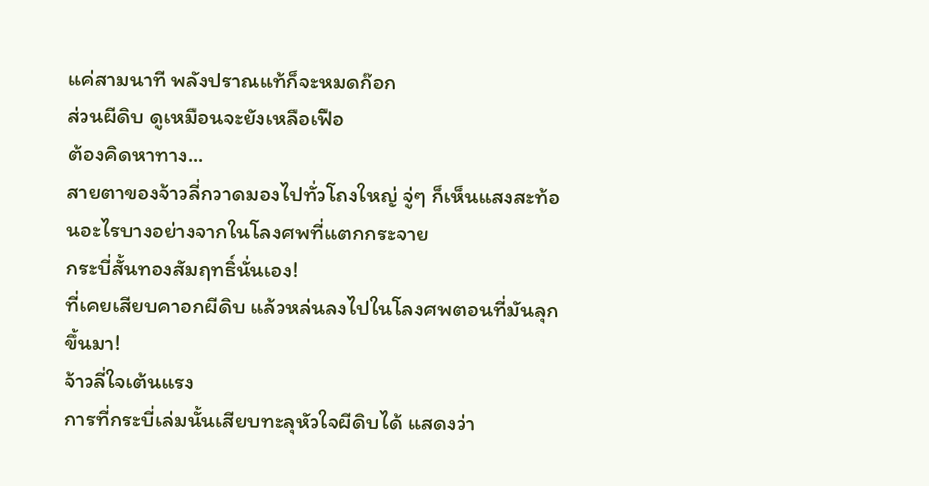แค่สามนาที พลังปราณแท้ก็จะหมดก๊อก
ส่วนผีดิบ ดูเหมือนจะยังเหลือเฟือ
ต้องคิดหาทาง...
สายตาของจ้าวลี่กวาดมองไปทั่วโถงใหญ่ จู่ๆ ก็เห็นแสงสะท้อนอะไรบางอย่างจากในโลงศพที่แตกกระจาย
กระบี่สั้นทองสัมฤทธิ์นั่นเอง!
ที่เคยเสียบคาอกผีดิบ แล้วหล่นลงไปในโลงศพตอนที่มันลุกขึ้นมา!
จ้าวลี่ใจเต้นแรง
การที่กระบี่เล่มนั้นเสียบทะลุหัวใจผีดิบได้ แสดงว่า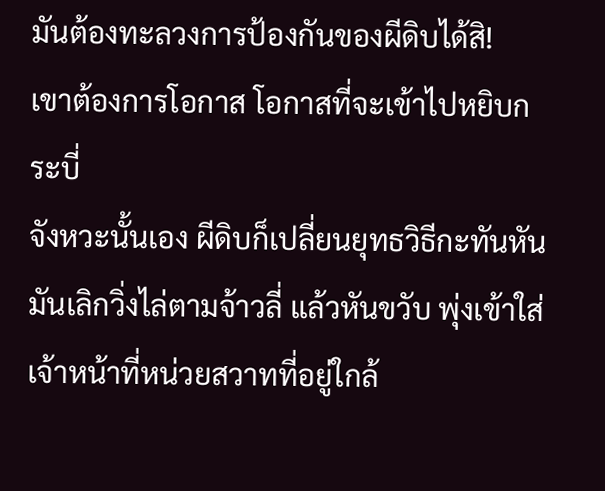มันต้องทะลวงการป้องกันของผีดิบได้สิ!
เขาต้องการโอกาส โอกาสที่จะเข้าไปหยิบกระบี่
จังหวะนั้นเอง ผีดิบก็เปลี่ยนยุทธวิธีกะทันหัน
มันเลิกวิ่งไล่ตามจ้าวลี่ แล้วหันขวับ พุ่งเข้าใส่เจ้าหน้าที่หน่วยสวาทที่อยู่ใกล้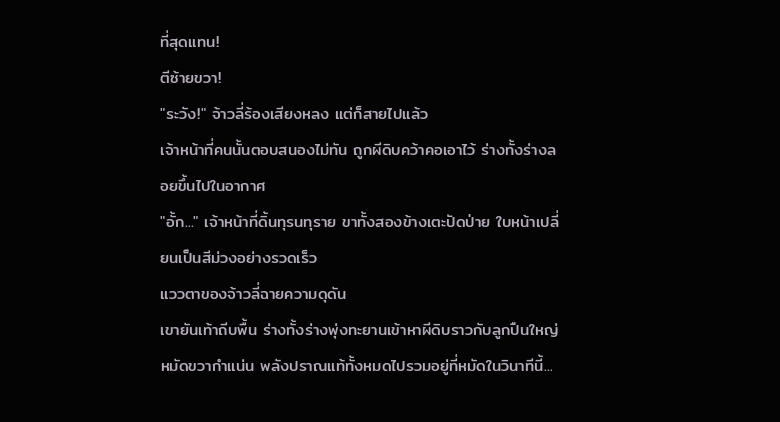ที่สุดแทน!
ตีซ้ายขวา!
"ระวัง!" จ้าวลี่ร้องเสียงหลง แต่ก็สายไปแล้ว
เจ้าหน้าที่คนนั้นตอบสนองไม่ทัน ถูกผีดิบคว้าคอเอาไว้ ร่างทั้งร่างลอยขึ้นไปในอากาศ
"อั้ก..." เจ้าหน้าที่ดิ้นทุรนทุราย ขาทั้งสองข้างเตะปัดป่าย ใบหน้าเปลี่ยนเป็นสีม่วงอย่างรวดเร็ว
แววตาของจ้าวลี่ฉายความดุดัน
เขายันเท้าถีบพื้น ร่างทั้งร่างพุ่งทะยานเข้าหาผีดิบราวกับลูกปืนใหญ่ หมัดขวากำแน่น พลังปราณแท้ทั้งหมดไปรวมอยู่ที่หมัดในวินาทีนี้...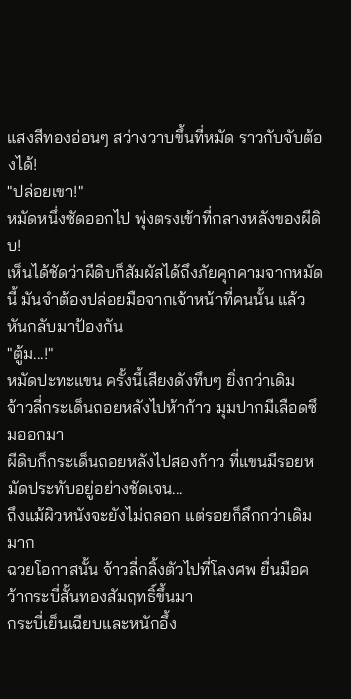แสงสีทองอ่อนๆ สว่างวาบขึ้นที่หมัด ราวกับจับต้องได้!
"ปล่อยเขา!"
หมัดหนึ่งซัดออกไป พุ่งตรงเข้าที่กลางหลังของผีดิบ!
เห็นได้ชัดว่าผีดิบก็สัมผัสได้ถึงภัยคุกคามจากหมัดนี้ มันจำต้องปล่อยมือจากเจ้าหน้าที่คนนั้น แล้วหันกลับมาป้องกัน
"ตู้ม...!"
หมัดปะทะแขน ครั้งนี้เสียงดังทึบๆ ยิ่งกว่าเดิม
จ้าวลี่กระเด็นถอยหลังไปห้าก้าว มุมปากมีเลือดซึมออกมา
ผีดิบก็กระเด็นถอยหลังไปสองก้าว ที่แขนมีรอยหมัดประทับอยู่อย่างชัดเจน...
ถึงแม้ผิวหนังจะยังไม่ถลอก แต่รอยก็ลึกกว่าเดิมมาก
ฉวยโอกาสนั้น จ้าวลี่กลิ้งตัวไปที่โลงศพ ยื่นมือคว้ากระบี่สั้นทองสัมฤทธิ์ขึ้นมา
กระบี่เย็นเฉียบและหนักอึ้ง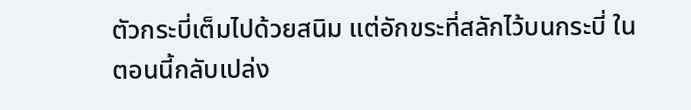ตัวกระบี่เต็มไปด้วยสนิม แต่อักขระที่สลักไว้บนกระบี่ ในตอนนี้กลับเปล่ง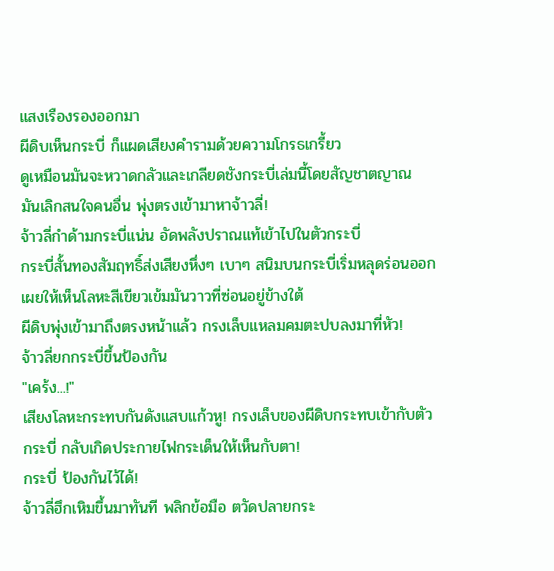แสงเรืองรองออกมา
ผีดิบเห็นกระบี่ ก็แผดเสียงคำรามด้วยความโกรธเกรี้ยว
ดูเหมือนมันจะหวาดกลัวและเกลียดชังกระบี่เล่มนี้โดยสัญชาตญาณ
มันเลิกสนใจคนอื่น พุ่งตรงเข้ามาหาจ้าวลี่!
จ้าวลี่กำด้ามกระบี่แน่น อัดพลังปราณแท้เข้าไปในตัวกระบี่
กระบี่สั้นทองสัมฤทธิ์ส่งเสียงหึ่งๆ เบาๆ สนิมบนกระบี่เริ่มหลุดร่อนออก เผยให้เห็นโลหะสีเขียวเข้มมันวาวที่ซ่อนอยู่ข้างใต้
ผีดิบพุ่งเข้ามาถึงตรงหน้าแล้ว กรงเล็บแหลมคมตะปบลงมาที่หัว!
จ้าวลี่ยกกระบี่ขึ้นป้องกัน
"เคร้ง...!"
เสียงโลหะกระทบกันดังแสบแก้วหู! กรงเล็บของผีดิบกระทบเข้ากับตัวกระบี่ กลับเกิดประกายไฟกระเด็นให้เห็นกับตา!
กระบี่ ป้องกันไว้ได้!
จ้าวลี่ฮึกเหิมขึ้นมาทันที พลิกข้อมือ ตวัดปลายกระ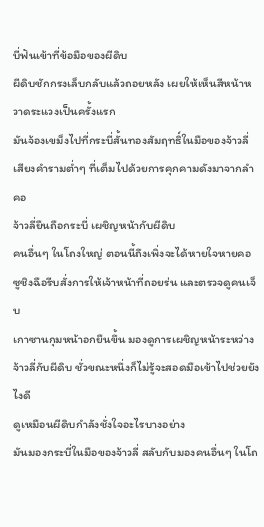บี่ฟันเข้าที่ข้อมือของผีดิบ
ผีดิบชักกรงเล็บกลับแล้วถอยหลัง เผยให้เห็นสีหน้าหวาดระแวงเป็นครั้งแรก
มันจ้องเขม็งไปที่กระบี่สั้นทองสัมฤทธิ์ในมือของจ้าวลี่ เสียงคำรามต่ำๆ ที่เต็มไปด้วยการคุกคามดังมาจากลำคอ
จ้าวลี่ยืนถือกระบี่ เผชิญหน้ากับผีดิบ
คนอื่นๆ ในโถงใหญ่ ตอนนี้ถึงเพิ่งจะได้หายใจหายคอ
ซูชิงฉือรีบสั่งการให้เจ้าหน้าที่ถอยร่น และตรวจดูคนเจ็บ
เกาซานกุมหน้าอกยืนขึ้น มองดูการเผชิญหน้าระหว่างจ้าวลี่กับผีดิบ ชั่วขณะหนึ่งก็ไม่รู้จะสอดมือเข้าไปช่วยยังไงดี
ดูเหมือนผีดิบกำลังชั่งใจอะไรบางอย่าง
มันมองกระบี่ในมือของจ้าวลี่ สลับกับมองคนอื่นๆ ในโถ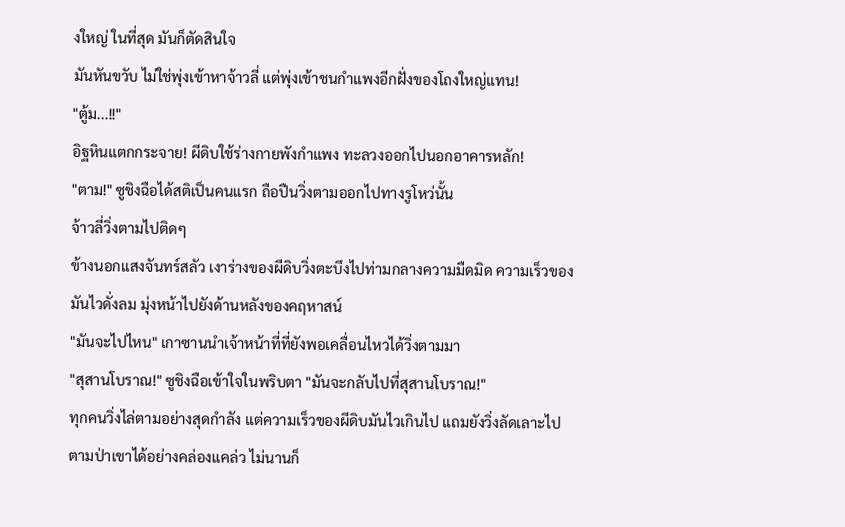งใหญ่ ในที่สุด มันก็ตัดสินใจ
มันหันขวับ ไม่ใช่พุ่งเข้าหาจ้าวลี่ แต่พุ่งเข้าชนกำแพงอีกฝั่งของโถงใหญ่แทน!
"ตู้ม...!!"
อิฐหินแตกกระจาย! ผีดิบใช้ร่างกายพังกำแพง ทะลวงออกไปนอกอาคารหลัก!
"ตาม!" ซูชิงฉือได้สติเป็นคนแรก ถือปืนวิ่งตามออกไปทางรูโหว่นั้น
จ้าวลี่วิ่งตามไปติดๆ
ข้างนอกแสงจันทร์สลัว เงาร่างของผีดิบวิ่งตะบึงไปท่ามกลางความมืดมิด ความเร็วของมันไวดั่งลม มุ่งหน้าไปยังด้านหลังของคฤหาสน์
"มันจะไปไหน" เกาซานนำเจ้าหน้าที่ที่ยังพอเคลื่อนไหวได้วิ่งตามมา
"สุสานโบราณ!" ซูชิงฉือเข้าใจในพริบตา "มันจะกลับไปที่สุสานโบราณ!"
ทุกคนวิ่งไล่ตามอย่างสุดกำลัง แต่ความเร็วของผีดิบมันไวเกินไป แถมยังวิ่งลัดเลาะไปตามป่าเขาได้อย่างคล่องแคล่ว ไม่นานก็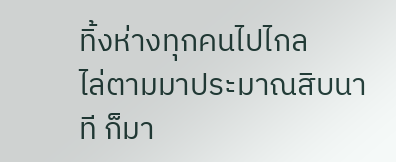ทิ้งห่างทุกคนไปไกล
ไล่ตามมาประมาณสิบนาที ก็มา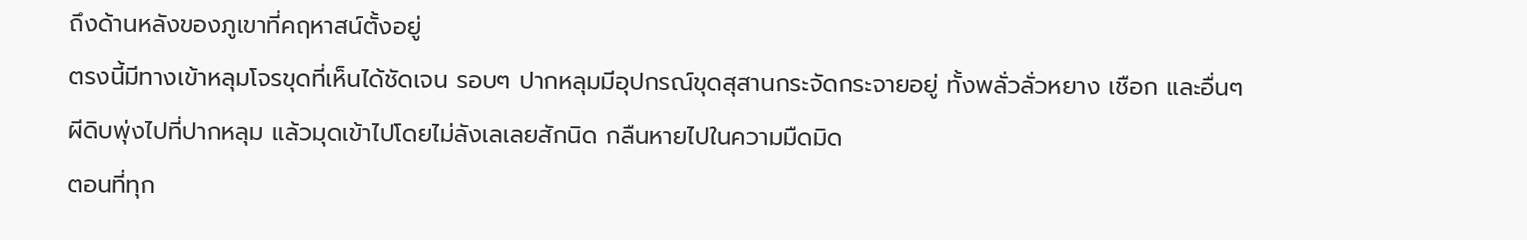ถึงด้านหลังของภูเขาที่คฤหาสน์ตั้งอยู่
ตรงนี้มีทางเข้าหลุมโจรขุดที่เห็นได้ชัดเจน รอบๆ ปากหลุมมีอุปกรณ์ขุดสุสานกระจัดกระจายอยู่ ทั้งพลั่วลั่วหยาง เชือก และอื่นๆ
ผีดิบพุ่งไปที่ปากหลุม แล้วมุดเข้าไปโดยไม่ลังเลเลยสักนิด กลืนหายไปในความมืดมิด
ตอนที่ทุก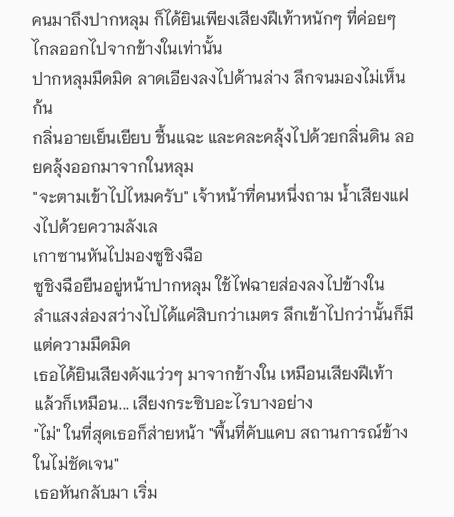คนมาถึงปากหลุม ก็ได้ยินเพียงเสียงฝีเท้าหนักๆ ที่ค่อยๆ ไกลออกไปจากข้างในเท่านั้น
ปากหลุมมืดมิด ลาดเอียงลงไปด้านล่าง ลึกจนมองไม่เห็นก้น
กลิ่นอายเย็นเยียบ ชื้นแฉะ และคละคลุ้งไปด้วยกลิ่นดิน ลอยคลุ้งออกมาจากในหลุม
"จะตามเข้าไปไหมครับ" เจ้าหน้าที่คนหนึ่งถาม น้ำเสียงแฝงไปด้วยความลังเล
เกาซานหันไปมองซูชิงฉือ
ซูชิงฉือยืนอยู่หน้าปากหลุม ใช้ไฟฉายส่องลงไปข้างใน
ลำแสงส่องสว่างไปได้แค่สิบกว่าเมตร ลึกเข้าไปกว่านั้นก็มีแต่ความมืดมิด
เธอได้ยินเสียงดังแว่วๆ มาจากข้างใน เหมือนเสียงฝีเท้า แล้วก็เหมือน... เสียงกระซิบอะไรบางอย่าง
"ไม่" ในที่สุดเธอก็ส่ายหน้า "พื้นที่คับแคบ สถานการณ์ข้างในไม่ชัดเจน"
เธอหันกลับมา เริ่ม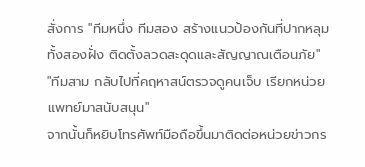สั่งการ "ทีมหนึ่ง ทีมสอง สร้างแนวป้องกันที่ปากหลุมทั้งสองฝั่ง ติดตั้งลวดสะดุดและสัญญาณเตือนภัย"
"ทีมสาม กลับไปที่คฤหาสน์ตรวจดูคนเจ็บ เรียกหน่วยแพทย์มาสนับสนุน"
จากนั้นก็หยิบโทรศัพท์มือถือขึ้นมาติดต่อหน่วยข่าวกร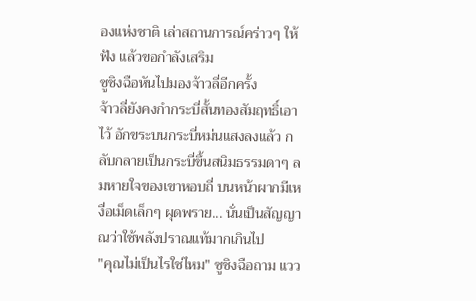องแห่งชาติ เล่าสถานการณ์คร่าวๆ ให้ฟัง แล้วขอกำลังเสริม
ซูชิงฉือหันไปมองจ้าวลี่อีกครั้ง
จ้าวลี่ยังคงกำกระบี่สั้นทองสัมฤทธิ์เอาไว้ อักขระบนกระบี่หม่นแสงลงแล้ว กลับกลายเป็นกระบี่ขึ้นสนิมธรรมดาๆ ลมหายใจของเขาหอบถี่ บนหน้าผากมีเหงื่อเม็ดเล็กๆ ผุดพราย... นั่นเป็นสัญญาณว่าใช้พลังปราณแท้มากเกินไป
"คุณไม่เป็นไรใช่ไหม" ซูชิงฉือถาม แวว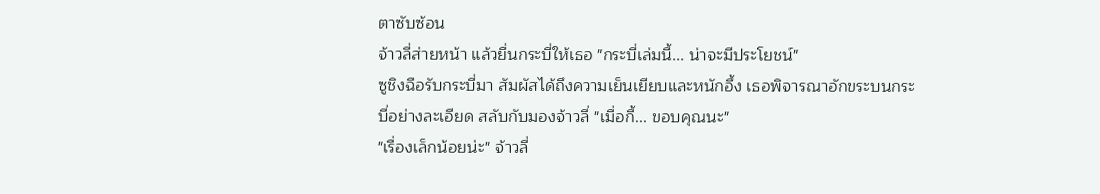ตาซับซ้อน
จ้าวลี่ส่ายหน้า แล้วยื่นกระบี่ให้เธอ "กระบี่เล่มนี้... น่าจะมีประโยชน์"
ซูชิงฉือรับกระบี่มา สัมผัสได้ถึงความเย็นเยียบและหนักอึ้ง เธอพิจารณาอักขระบนกระบี่อย่างละเอียด สลับกับมองจ้าวลี่ "เมื่อกี้... ขอบคุณนะ"
"เรื่องเล็กน้อยน่ะ" จ้าวลี่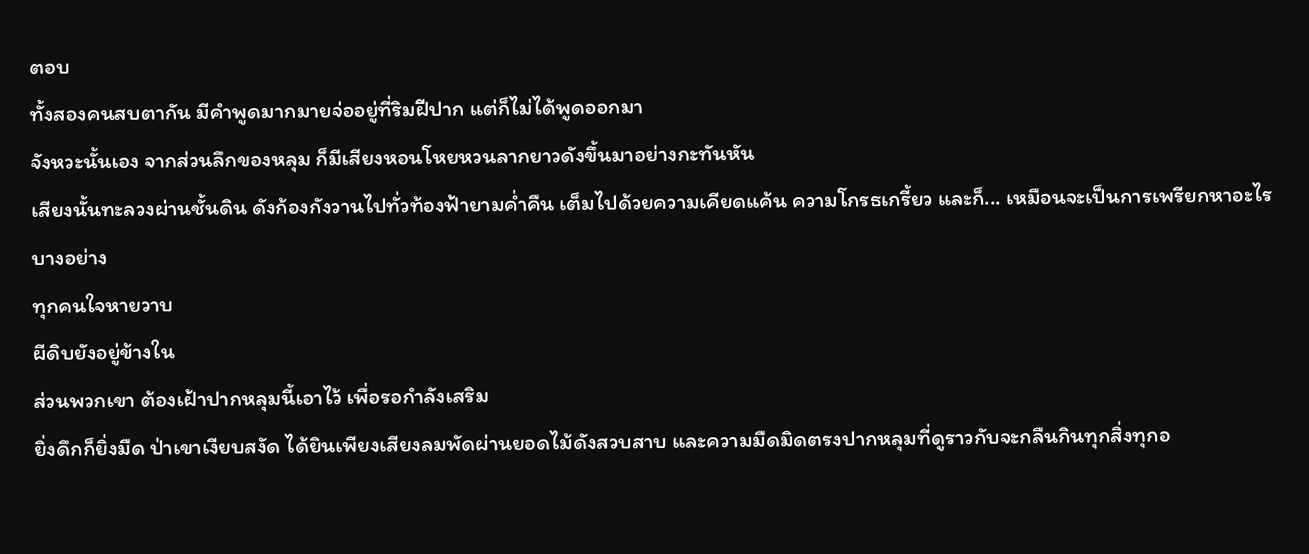ตอบ
ทั้งสองคนสบตากัน มีคำพูดมากมายจ่ออยู่ที่ริมฝีปาก แต่ก็ไม่ได้พูดออกมา
จังหวะนั้นเอง จากส่วนลึกของหลุม ก็มีเสียงหอนโหยหวนลากยาวดังขึ้นมาอย่างกะทันหัน
เสียงนั้นทะลวงผ่านชั้นดิน ดังก้องกังวานไปทั่วท้องฟ้ายามค่ำคืน เต็มไปด้วยความเคียดแค้น ความโกรธเกรี้ยว และก็... เหมือนจะเป็นการเพรียกหาอะไรบางอย่าง
ทุกคนใจหายวาบ
ผีดิบยังอยู่ข้างใน
ส่วนพวกเขา ต้องเฝ้าปากหลุมนี้เอาไว้ เพื่อรอกำลังเสริม
ยิ่งดึกก็ยิ่งมืด ป่าเขาเงียบสงัด ได้ยินเพียงเสียงลมพัดผ่านยอดไม้ดังสวบสาบ และความมืดมิดตรงปากหลุมที่ดูราวกับจะกลืนกินทุกสิ่งทุกอ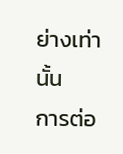ย่างเท่านั้น
การต่อ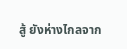สู้ ยังห่างไกลจาก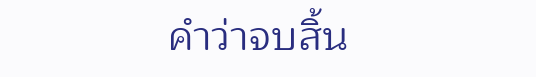คำว่าจบสิ้น